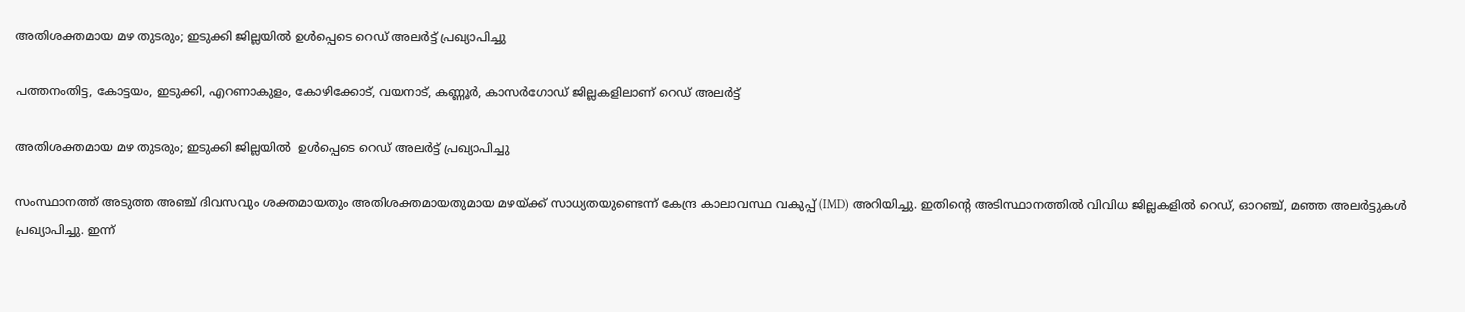അതിശക്തമായ മഴ തുടരും; ഇടുക്കി ജില്ലയിൽ ഉൾപ്പെടെ റെഡ് അലർട്ട് പ്രഖ്യാപിച്ചു

പത്തനംതിട്ട, കോട്ടയം, ഇടുക്കി, എറണാകുളം, കോഴിക്കോട്, വയനാട്, കണ്ണൂർ, കാസർഗോഡ് ജില്ലകളിലാണ് റെഡ് അലർട്ട്

അതിശക്തമായ മഴ തുടരും; ഇടുക്കി ജില്ലയിൽ  ഉൾപ്പെടെ റെഡ് അലർട്ട് പ്രഖ്യാപിച്ചു

സംസ്ഥാനത്ത് അടുത്ത അഞ്ച് ദിവസവും ശക്തമായതും അതിശക്തമായതുമായ മഴയ്ക്ക് സാധ്യതയുണ്ടെന്ന് കേന്ദ്ര കാലാവസ്ഥ വകുപ്പ് (IMD) അറിയിച്ചു. ഇതിന്റെ അടിസ്ഥാനത്തിൽ വിവിധ ജില്ലകളിൽ റെഡ്, ഓറഞ്ച്, മഞ്ഞ അലർട്ടുകൾ പ്രഖ്യാപിച്ചു. ഇന്ന്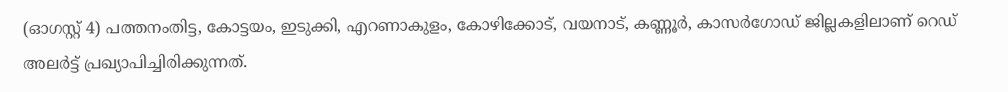(ഓഗസ്റ്റ് 4) പത്തനംതിട്ട, കോട്ടയം, ഇടുക്കി, എറണാകുളം, കോഴിക്കോട്, വയനാട്, കണ്ണൂർ, കാസർഗോഡ് ജില്ലകളിലാണ് റെഡ് അലർട്ട് പ്രഖ്യാപിച്ചിരിക്കുന്നത്.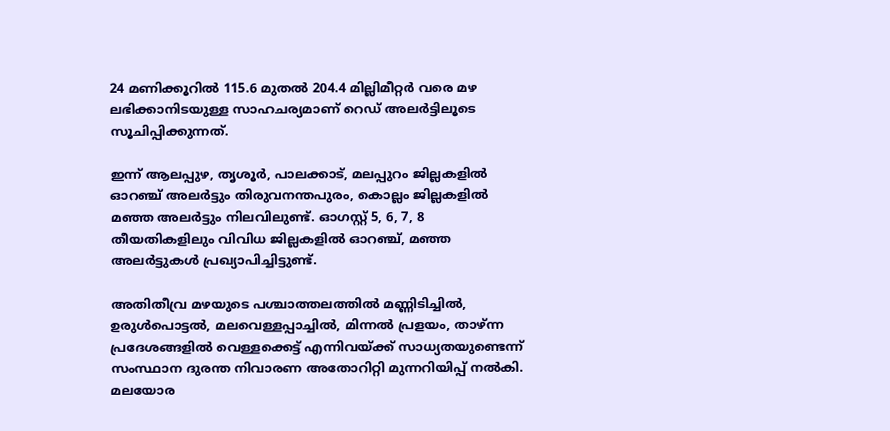24 മണിക്കൂറിൽ 115.6 മുതൽ 204.4 മില്ലിമീറ്റർ വരെ മഴ ലഭിക്കാനിടയുള്ള സാഹചര്യമാണ് റെഡ് അലർട്ടിലൂടെ സൂചിപ്പിക്കുന്നത്.

ഇന്ന് ആലപ്പുഴ, തൃശൂർ, പാലക്കാട്, മലപ്പുറം ജില്ലകളിൽ ഓറഞ്ച് അലർട്ടും തിരുവനന്തപുരം, കൊല്ലം ജില്ലകളിൽ മഞ്ഞ അലർട്ടും നിലവിലുണ്ട്. ഓഗസ്റ്റ് 5, 6, 7, 8 തീയതികളിലും വിവിധ ജില്ലകളിൽ ഓറഞ്ച്, മഞ്ഞ അലർട്ടുകൾ പ്രഖ്യാപിച്ചിട്ടുണ്ട്.

അതിതീവ്ര മഴയുടെ പശ്ചാത്തലത്തിൽ മണ്ണിടിച്ചിൽ, ഉരുൾപൊട്ടൽ, മലവെള്ളപ്പാച്ചിൽ, മിന്നൽ പ്രളയം, താഴ്ന്ന പ്രദേശങ്ങളിൽ വെള്ളക്കെട്ട് എന്നിവയ്ക്ക് സാധ്യതയുണ്ടെന്ന് സംസ്ഥാന ദുരന്ത നിവാരണ അതോറിറ്റി മുന്നറിയിപ്പ് നൽകി. മലയോര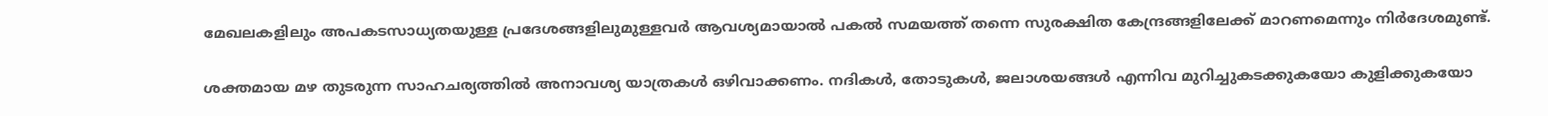മേഖലകളിലും അപകടസാധ്യതയുള്ള പ്രദേശങ്ങളിലുമുള്ളവർ ആവശ്യമായാൽ പകൽ സമയത്ത് തന്നെ സുരക്ഷിത കേന്ദ്രങ്ങളിലേക്ക് മാറണമെന്നും നിർദേശമുണ്ട്.

ശക്തമായ മഴ തുടരുന്ന സാഹചര്യത്തിൽ അനാവശ്യ യാത്രകൾ ഒഴിവാക്കണം. നദികൾ, തോടുകൾ, ജലാശയങ്ങൾ എന്നിവ മുറിച്ചുകടക്കുകയോ കുളിക്കുകയോ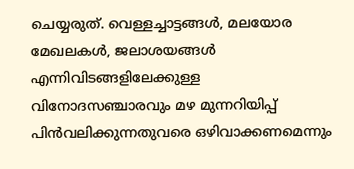ചെയ്യരുത്. വെള്ളച്ചാട്ടങ്ങൾ, മലയോര മേഖലകൾ, ജലാശയങ്ങൾ എന്നിവിടങ്ങളിലേക്കുള്ള വിനോദസഞ്ചാരവും മഴ മുന്നറിയിപ്പ് പിൻവലിക്കുന്നതുവരെ ഒഴിവാക്കണമെന്നും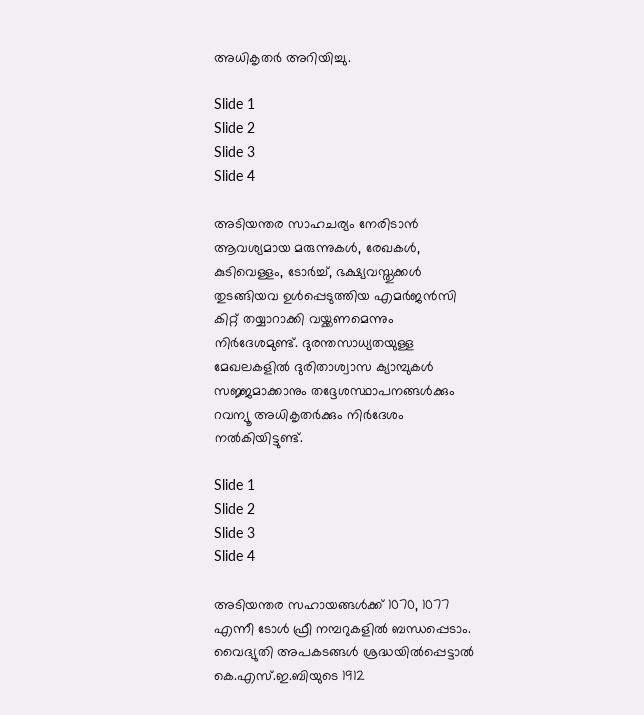അധികൃതർ അറിയിച്ചു.

Slide 1
Slide 2
Slide 3
Slide 4

അടിയന്തര സാഹചര്യം നേരിടാൻ ആവശ്യമായ മരുന്നുകൾ, രേഖകൾ, കുടിവെള്ളം, ടോർച്ച്, ഭക്ഷ്യവസ്തുക്കൾ തുടങ്ങിയവ ഉൾപ്പെടുത്തിയ എമർജൻസി കിറ്റ് തയ്യാറാക്കി വയ്ക്കണമെന്നും നിർദേശമുണ്ട്. ദുരന്തസാധ്യതയുള്ള മേഖലകളിൽ ദുരിതാശ്വാസ ക്യാമ്പുകൾ സജ്ജമാക്കാനും തദ്ദേശസ്ഥാപനങ്ങൾക്കും റവന്യൂ അധികൃതർക്കും നിർദേശം നൽകിയിട്ടുണ്ട്.

Slide 1
Slide 2
Slide 3
Slide 4

അടിയന്തര സഹായങ്ങൾക്ക് 1070, 1077 എന്നീ ടോൾ ഫ്രീ നമ്പറുകളിൽ ബന്ധപ്പെടാം. വൈദ്യുതി അപകടങ്ങൾ ശ്രദ്ധയിൽപ്പെട്ടാൽ കെ.എസ്.ഇ.ബിയുടെ 1912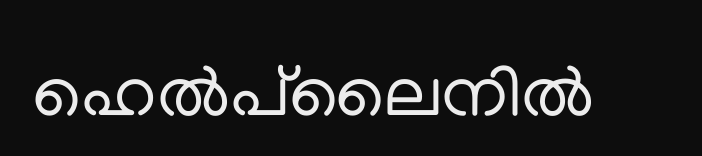ഹെൽപ്‌ലൈനിൽ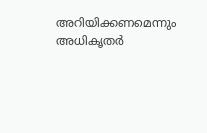അറിയിക്കണമെന്നും അധികൃതർ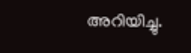അറിയിച്ചു.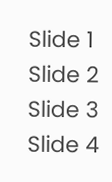Slide 1
Slide 2
Slide 3
Slide 4